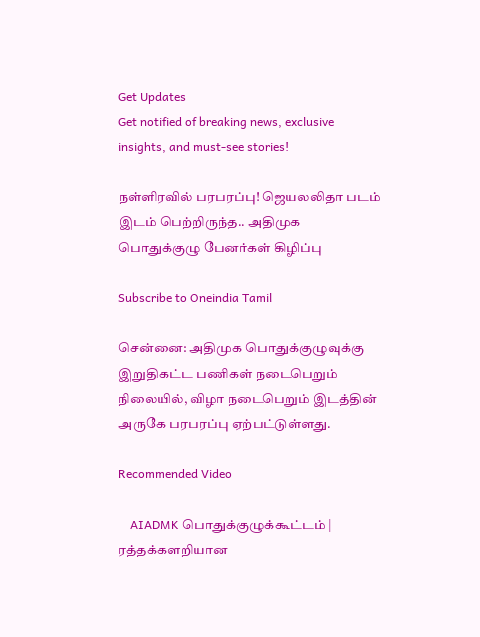Get Updates
Get notified of breaking news, exclusive insights, and must-see stories!

நள்ளிரவில் பரபரப்பு! ஜெயலலிதா படம் இடம் பெற்றிருந்த.. அதிமுக பொதுக்குழு பேனர்கள் கிழிப்பு

Subscribe to Oneindia Tamil

சென்னை: அதிமுக பொதுக்குழுவுக்கு இறுதிகட்ட பணிகள் நடைபெறும் நிலையில், விழா நடைபெறும் இடத்தின் அருகே பரபரப்பு ஏற்பட்டுள்ளது.

Recommended Video

    AIADMK பொதுக்குழுக்கூட்டம் | ரத்தக்களறியான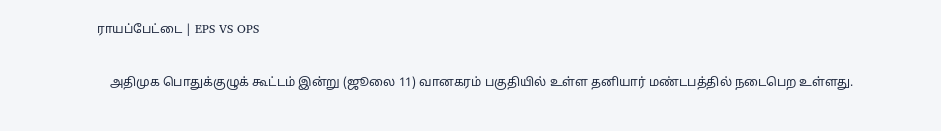ராயப்பேட்டை | EPS VS OPS

    அதிமுக பொதுக்குழுக் கூட்டம் இன்று (ஜூலை 11) வானகரம் பகுதியில் உள்ள தனியார் மண்டபத்தில் நடைபெற உள்ளது.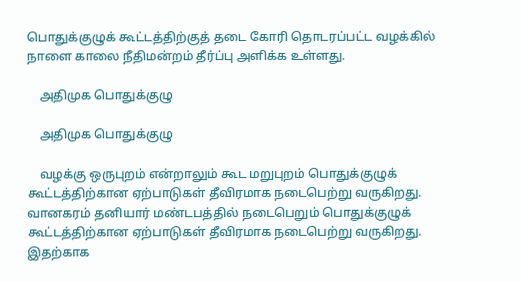பொதுக்குழுக் கூட்டத்திற்குத் தடை கோரி தொடரப்பட்ட வழக்கில் நாளை காலை நீதிமன்றம் தீர்ப்பு அளிக்க உள்ளது.

    அதிமுக பொதுக்குழு

    அதிமுக பொதுக்குழு

    வழக்கு ஒருபுறம் என்றாலும் கூட மறுபுறம் பொதுக்குழுக் கூட்டத்திற்கான ஏற்பாடுகள் தீவிரமாக நடைபெற்று வருகிறது. வானகரம் தனியார் மண்டபத்தில் நடைபெறும் பொதுக்குழுக் கூட்டத்திற்கான ஏற்பாடுகள் தீவிரமாக நடைபெற்று வருகிறது. இதற்காக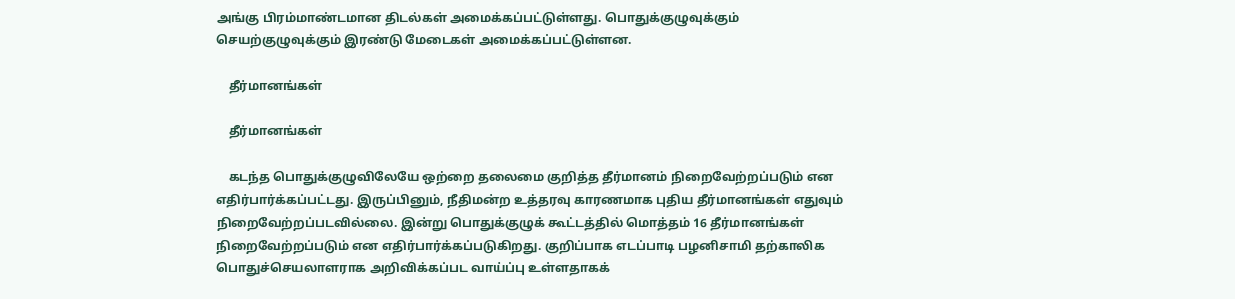அங்கு பிரம்மாண்டமான திடல்கள் அமைக்கப்பட்டுள்ளது. பொதுக்குழுவுக்கும் செயற்குழுவுக்கும் இரண்டு மேடைகள் அமைக்கப்பட்டுள்ளன.

    தீர்மானங்கள்

    தீர்மானங்கள்

    கடந்த பொதுக்குழுவிலேயே ஒற்றை தலைமை குறித்த தீர்மானம் நிறைவேற்றப்படும் என எதிர்பார்க்கப்பட்டது. இருப்பினும், நீதிமன்ற உத்தரவு காரணமாக புதிய தீர்மானங்கள் எதுவும் நிறைவேற்றப்படவில்லை. இன்று பொதுக்குழுக் கூட்டத்தில் மொத்தம் 16 தீர்மானங்கள் நிறைவேற்றப்படும் என எதிர்பார்க்கப்படுகிறது. குறிப்பாக எடப்பாடி பழனிசாமி தற்காலிக பொதுச்செயலாளராக அறிவிக்கப்பட வாய்ப்பு உள்ளதாகக்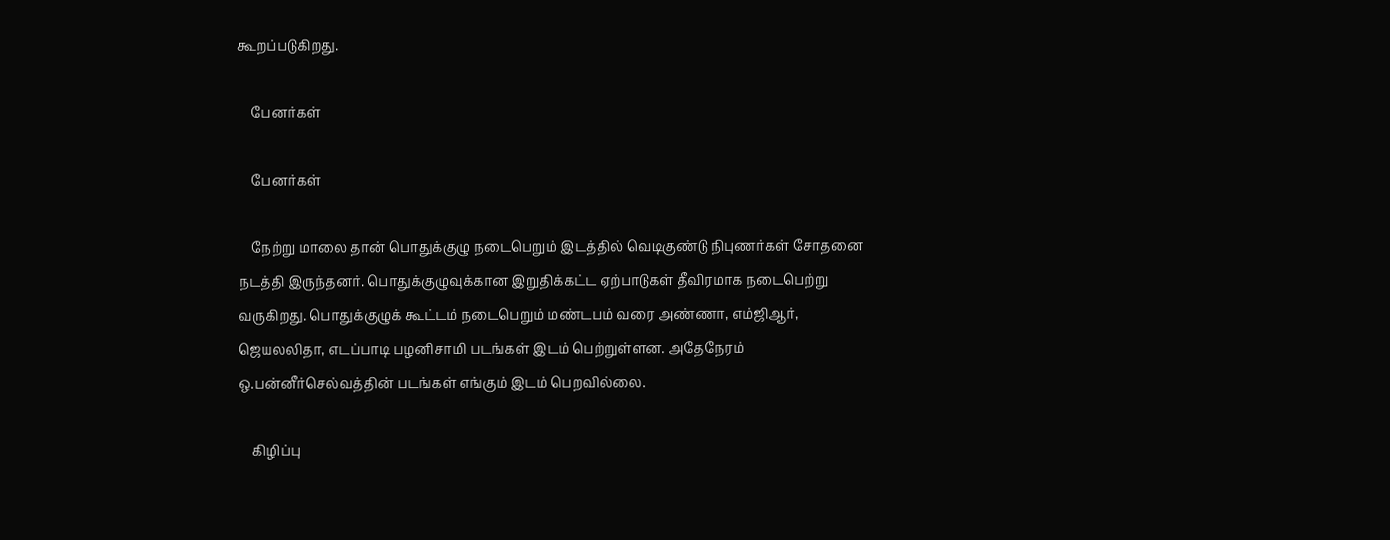கூறப்படுகிறது.

    பேனர்கள்

    பேனர்கள்

    நேற்று மாலை தான் பொதுக்குழு நடைபெறும் இடத்தில் வெடிகுண்டு நிபுணர்கள் சோதனை நடத்தி இருந்தனர். பொதுக்குழுவுக்கான இறுதிக்கட்ட ஏற்பாடுகள் தீவிரமாக நடைபெற்று வருகிறது. பொதுக்குழுக் கூட்டம் நடைபெறும் மண்டபம் வரை அண்ணா, எம்ஜிஆர், ஜெயலலிதா, எடப்பாடி பழனிசாமி படங்கள் இடம் பெற்றுள்ளன. அதேநேரம் ஒ.பன்னீர்செல்வத்தின் படங்கள் எங்கும் இடம் பெறவில்லை.

    கிழிப்பு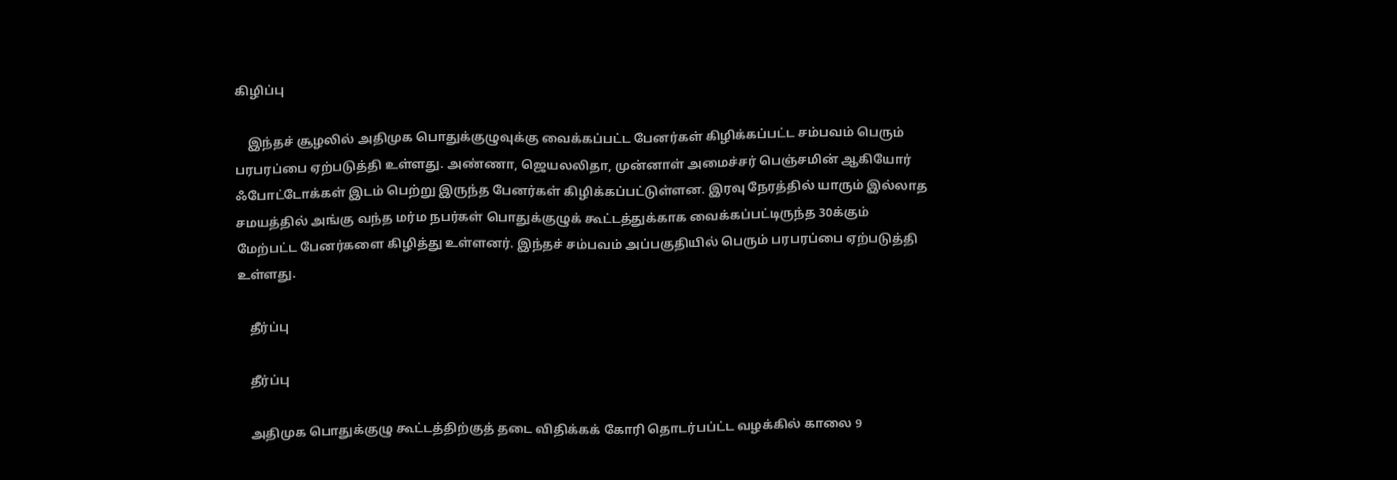கிழிப்பு

    இந்தச் சூழலில் அதிமுக பொதுக்குழுவுக்கு வைக்கப்பட்ட பேனர்கள் கிழிக்கப்பட்ட சம்பவம் பெரும் பரபரப்பை ஏற்படுத்தி உள்ளது. அண்ணா, ஜெயலலிதா, முன்னாள் அமைச்சர் பெஞ்சமின் ஆகியோர் ஃபோட்டோக்கள் இடம் பெற்று இருந்த பேனர்கள் கிழிக்கப்பட்டுள்ளன. இரவு நேரத்தில் யாரும் இல்லாத சமயத்தில் அங்கு வந்த மர்ம நபர்கள் பொதுக்குழுக் கூட்டத்துக்காக வைக்கப்பட்டிருந்த 30க்கும் மேற்பட்ட பேனர்களை கிழித்து உள்ளனர். இந்தச் சம்பவம் அப்பகுதியில் பெரும் பரபரப்பை ஏற்படுத்தி உள்ளது.

    தீர்ப்பு

    தீர்ப்பு

    அதிமுக பொதுக்குழு கூட்டத்திற்குத் தடை விதிக்கக் கோரி தொடர்பப்ட்ட வழக்கில் காலை 9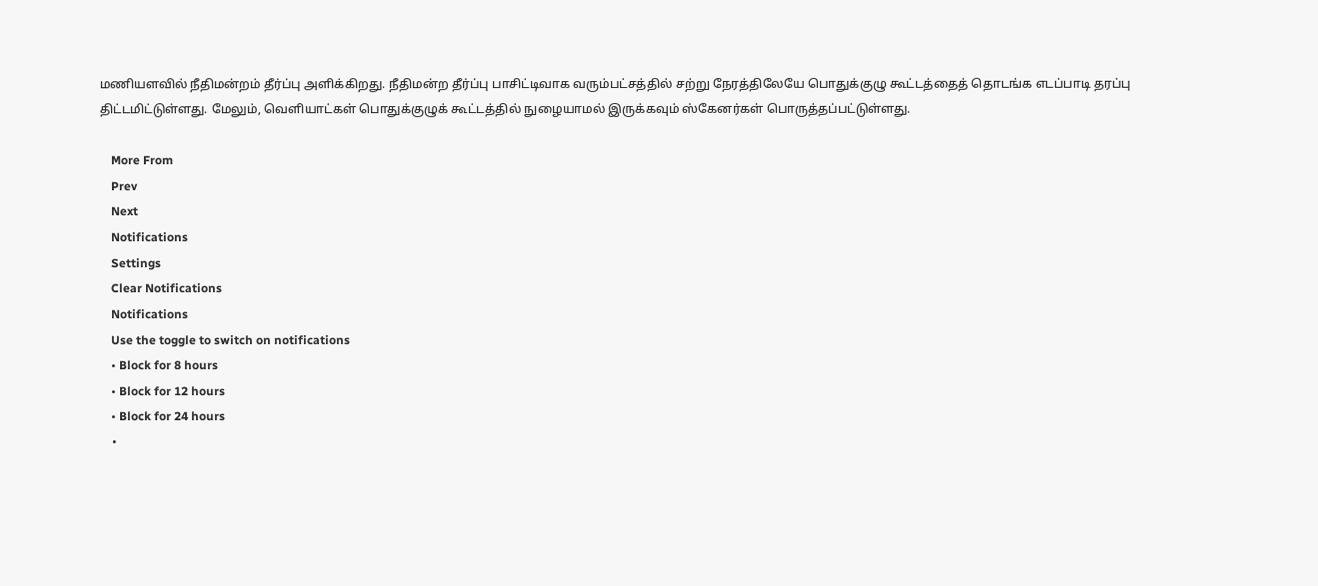மணியளவில் நீதிமன்றம் தீர்ப்பு அளிக்கிறது. நீதிமன்ற தீர்ப்பு பாசிட்டிவாக வரும்பட்சத்தில் சற்று நேரத்திலேயே பொதுக்குழு கூட்டத்தைத் தொடங்க எடப்பாடி தரப்பு திட்டமிட்டுள்ளது. மேலும், வெளியாட்கள் பொதுக்குழுக் கூட்டத்தில் நுழையாமல் இருக்கவும் ஸ்கேனர்கள் பொருத்தப்பட்டுள்ளது.

    More From
    Prev
    Next
    Notifications
    Settings
    Clear Notifications
    Notifications
    Use the toggle to switch on notifications
    • Block for 8 hours
    • Block for 12 hours
    • Block for 24 hours
    •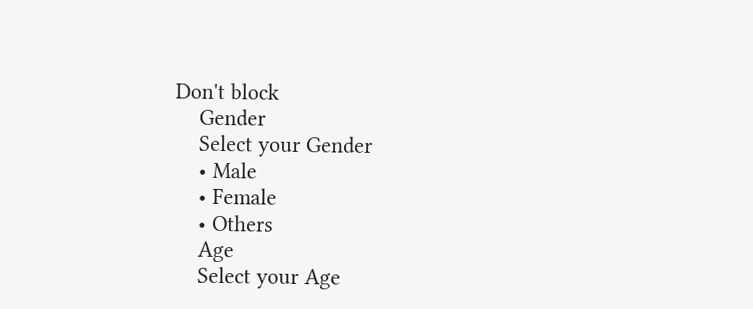Don't block
    Gender
    Select your Gender
    • Male
    • Female
    • Others
    Age
    Select your Age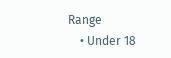Range
    • Under 18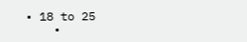• 18 to 25
    •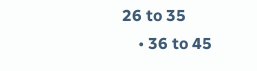26 to 35
    • 36 to 45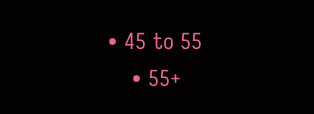• 45 to 55
    • 55+